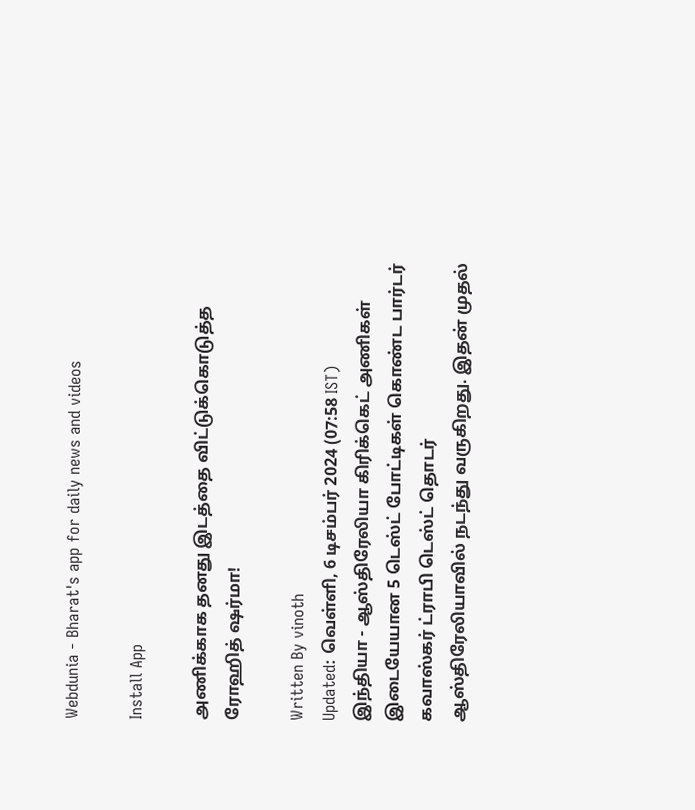Webdunia - Bharat's app for daily news and videos

Install App

அணிக்காக தனது இடத்தை விட்டுக்கொடுத்த ரோஹித் ஷர்மா!

Written By vinoth
Updated: வெள்ளி, 6 டிசம்பர் 2024 (07:58 IST)
இந்தியா - ஆஸ்திரேலியா கிரிக்கெட் அணிகள் இடையேயான 5 டெஸ்ட் போட்டிகள் கொண்ட பார்டர் கவாஸ்கர் ட்ராபி டெஸ்ட் தொடர் ஆஸ்திரேலியாவில் நடந்து வருகிறது. இதன் முதல்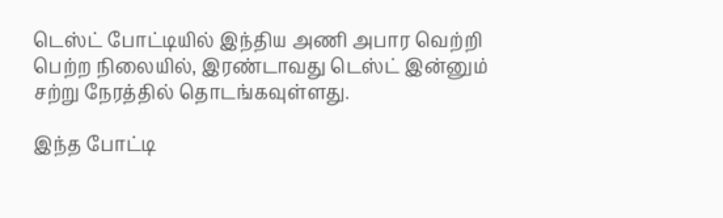டெஸ்ட் போட்டியில் இந்திய அணி அபார வெற்றி பெற்ற நிலையில், இரண்டாவது டெஸ்ட் இன்னும் சற்று நேரத்தில் தொடங்கவுள்ளது.

இந்த போட்டி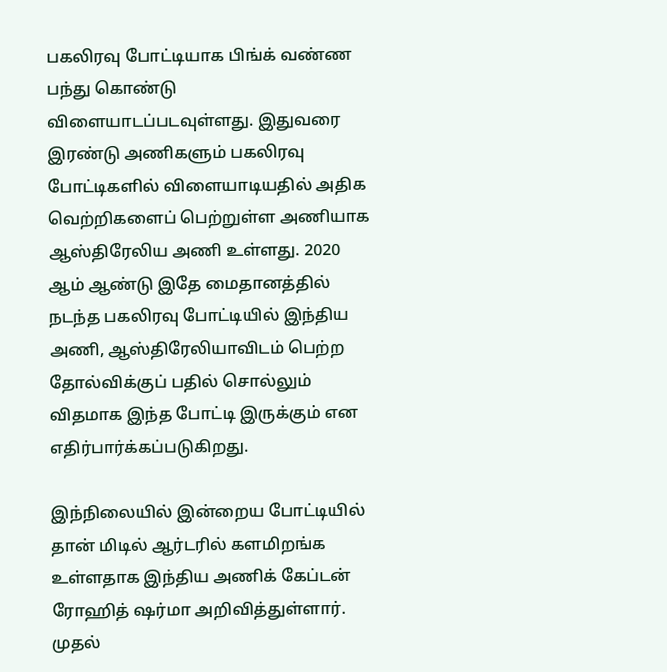பகலிரவு போட்டியாக பிங்க் வண்ண பந்து கொண்டு விளையாடப்படவுள்ளது. இதுவரை இரண்டு அணிகளும் பகலிரவு போட்டிகளில் விளையாடியதில் அதிக வெற்றிகளைப் பெற்றுள்ள அணியாக ஆஸ்திரேலிய அணி உள்ளது. 2020 ஆம் ஆண்டு இதே மைதானத்தில் நடந்த பகலிரவு போட்டியில் இந்திய அணி, ஆஸ்திரேலியாவிடம் பெற்ற தோல்விக்குப் பதில் சொல்லும் விதமாக இந்த போட்டி இருக்கும் என எதிர்பார்க்கப்படுகிறது.

இந்நிலையில் இன்றைய போட்டியில் தான் மிடில் ஆர்டரில் களமிறங்க உள்ளதாக இந்திய அணிக் கேப்டன் ரோஹித் ஷர்மா அறிவித்துள்ளார். முதல்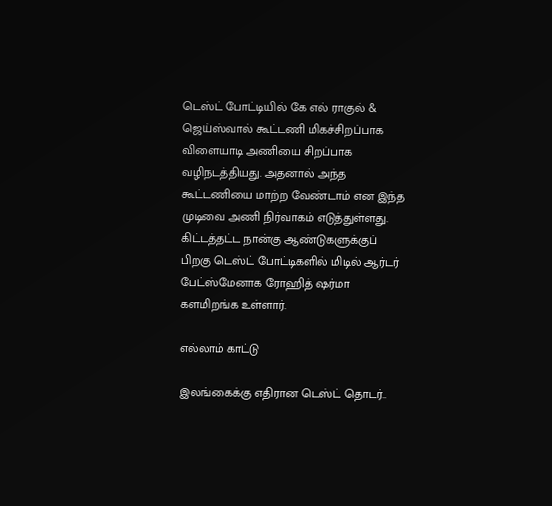டெஸ்ட் போட்டியில் கே எல் ராகுல் & ஜெய்ஸ்வால் கூட்டணி மிகச்சிறப்பாக விளையாடி அணியை சிறப்பாக வழிநடத்தியது. அதனால் அந்த கூட்டணியை மாற்ற வேண்டாம் என இந்த முடிவை அணி நிர்வாகம் எடுத்துள்ளது. கிட்டத்தட்ட நான்கு ஆண்டுகளுக்குப் பிறகு டெஸ்ட் போட்டிகளில் மிடில் ஆர்டர் பேட்ஸ்மேனாக ரோஹித் ஷர்மா களமிறங்க உள்ளார்.

எல்லாம் காட்டு

இலங்கைக்கு எதிரான டெஸ்ட் தொடர்..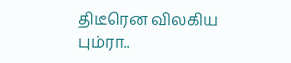திடீரென விலகிய பும்ரா..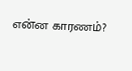என்ன காரணம்?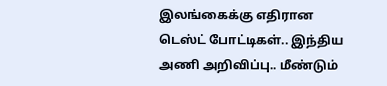இலங்கைக்கு எதிரான டெஸ்ட் போட்டிகள்.. இந்திய அணி அறிவிப்பு.. மீண்டும்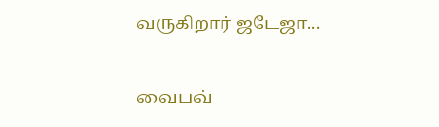வருகிறார் ஜடேஜா...

வைபவ்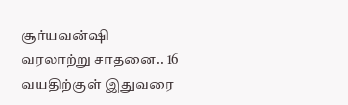சூர்யவன்ஷி வரலாற்று சாதனை.. 16 வயதிற்குள் இதுவரை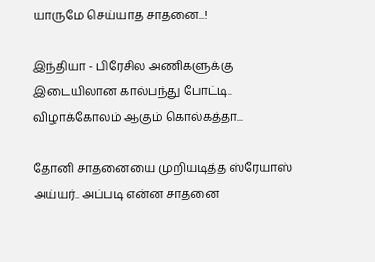யாருமே செய்யாத சாதனை...!

இந்தியா - பிரேசில அணிகளுக்கு இடையிலான கால்பந்து போட்டி.. விழாக்கோலம் ஆகும் கொல்கத்தா...

தோனி சாதனையை முறியடித்த ஸ்ரேயாஸ் அய்யர்.. அப்படி என்ன சாதனை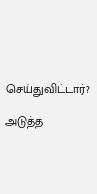செய்துவிட்டார்?

அடுத்த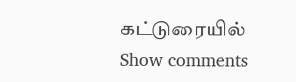கட்டுரையில்
Show comments